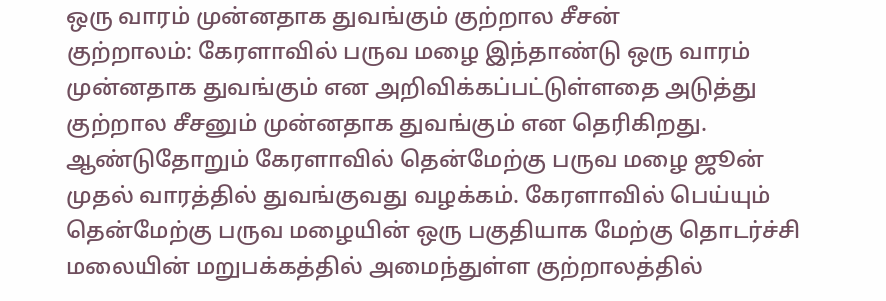ஒரு வாரம் முன்னதாக துவங்கும் குற்றால சீசன்
குற்றாலம்: கேரளாவில் பருவ மழை இந்தாண்டு ஒரு வாரம் முன்னதாக துவங்கும் என அறிவிக்கப்பட்டுள்ளதை அடுத்து குற்றால சீசனும் முன்னதாக துவங்கும் என தெரிகிறது.
ஆண்டுதோறும் கேரளாவில் தென்மேற்கு பருவ மழை ஜூன் முதல் வாரத்தில் துவங்குவது வழக்கம். கேரளாவில் பெய்யும் தென்மேற்கு பருவ மழையின் ஒரு பகுதியாக மேற்கு தொடர்ச்சி மலையின் மறுபக்கத்தில் அமைந்துள்ள குற்றாலத்தில்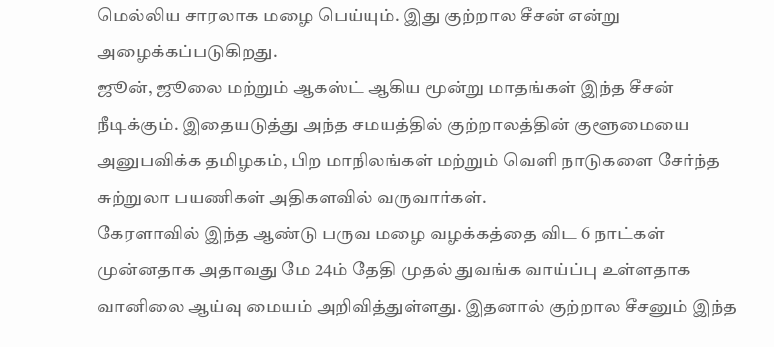மெல்லிய சாரலாக மழை பெய்யும். இது குற்றால சீசன் என்று அழைக்கப்படுகிறது.
ஜூன், ஜூலை மற்றும் ஆகஸ்ட் ஆகிய மூன்று மாதங்கள் இந்த சீசன் நீடிக்கும். இதையடுத்து அந்த சமயத்தில் குற்றாலத்தின் குளூமையை அனுபவிக்க தமிழகம், பிற மாநிலங்கள் மற்றும் வெளி நாடுகளை சேர்ந்த சுற்றுலா பயணிகள் அதிகளவில் வருவார்கள்.
கேரளாவில் இந்த ஆண்டு பருவ மழை வழக்கத்தை விட 6 நாட்கள் முன்னதாக அதாவது மே 24ம் தேதி முதல் துவங்க வாய்ப்பு உள்ளதாக வானிலை ஆய்வு மையம் அறிவித்துள்ளது. இதனால் குற்றால சீசனும் இந்த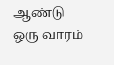ஆண்டு ஒரு வாரம்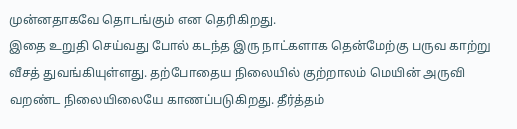முன்னதாகவே தொடங்கும் என தெரிகிறது.
இதை உறுதி செய்வது போல் கடந்த இரு நாட்களாக தென்மேற்கு பருவ காற்று வீசத் துவங்கியுள்ளது. தற்போதைய நிலையில் குற்றாலம் மெயின் அருவி வறண்ட நிலையிலையே காணப்படுகிறது. தீர்த்தம்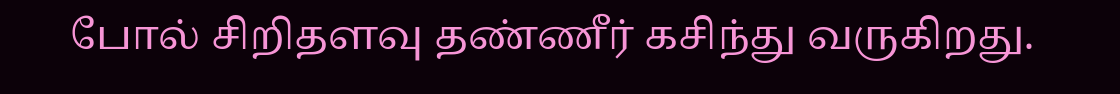போல் சிறிதளவு தண்ணீர் கசிந்து வருகிறது.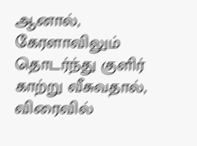ஆனால், கேரளாவிலும் தொடர்ந்து குளிர் காற்று வீசுவதால், விரைவில்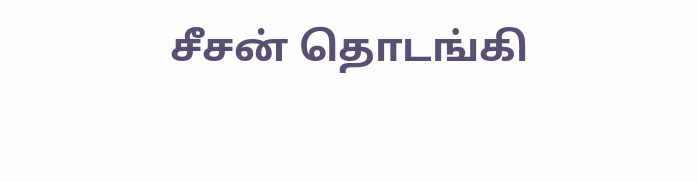சீசன் தொடங்கி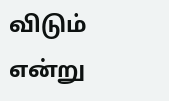விடும் என்று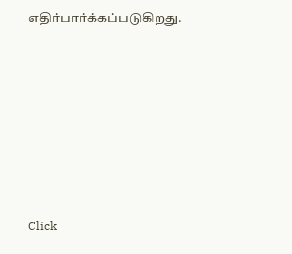எதிர்பார்க்கப்படுகிறது.












Click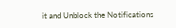it and Unblock the Notifications